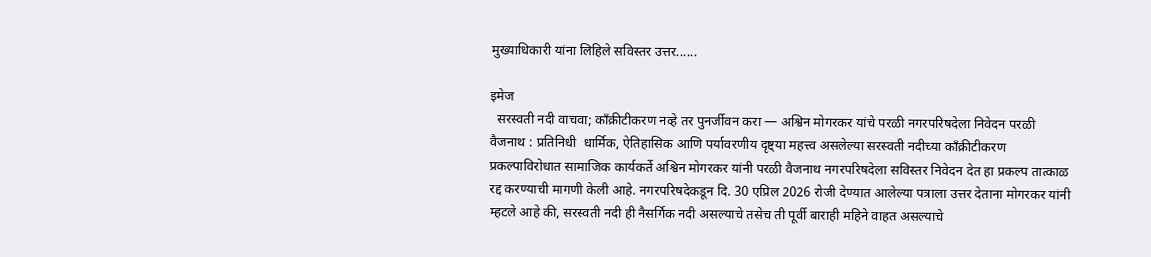मुख्याधिकारी यांना लिहिले सविस्तर उत्तर......

इमेज
  सरस्वती नदी वाचवा; काँक्रीटीकरण नव्हे तर पुनर्जीवन करा — अश्विन मोगरकर यांचे परळी नगरपरिषदेला निवेदन परळी वैजनाथ : प्रतिनिधी  धार्मिक, ऐतिहासिक आणि पर्यावरणीय दृष्ट्या महत्त्व असलेल्या सरस्वती नदीच्या काँक्रीटीकरण प्रकल्पाविरोधात सामाजिक कार्यकर्ते अश्विन मोगरकर यांनी परळी वैजनाथ नगरपरिषदेला सविस्तर निवेदन देत हा प्रकल्प तात्काळ रद्द करण्याची मागणी केली आहे. नगरपरिषदेकडून दि. 30 एप्रिल 2026 रोजी देण्यात आलेल्या पत्राला उत्तर देताना मोगरकर यांनी म्हटले आहे की, सरस्वती नदी ही नैसर्गिक नदी असल्याचे तसेच ती पूर्वी बाराही महिने वाहत असल्याचे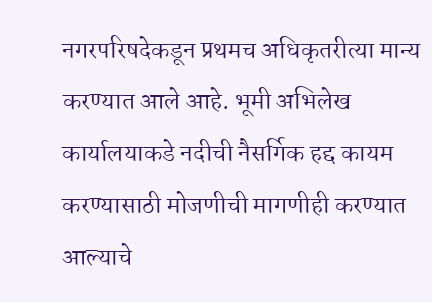नगरपरिषदेकडून प्रथमच अधिकृतरीत्या मान्य करण्यात आले आहे. भूमी अभिलेख कार्यालयाकडे नदीची नैसर्गिक हद्द कायम करण्यासाठी मोजणीची मागणीही करण्यात आल्याचे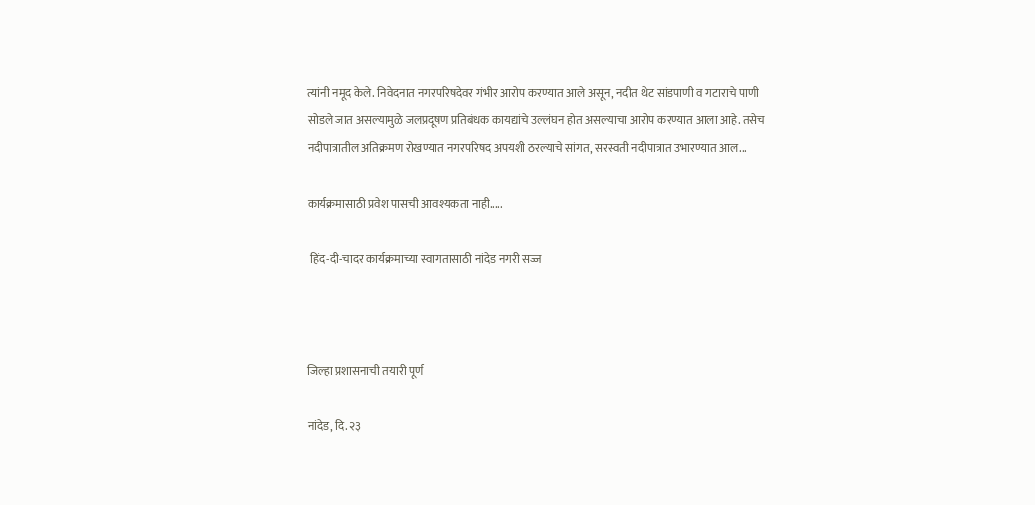त्यांनी नमूद केले. निवेदनात नगरपरिषदेवर गंभीर आरोप करण्यात आले असून, नदीत थेट सांडपाणी व गटाराचे पाणी सोडले जात असल्यामुळे जलप्रदूषण प्रतिबंधक कायद्यांचे उल्लंघन होत असल्याचा आरोप करण्यात आला आहे. तसेच नदीपात्रातील अतिक्रमण रोखण्यात नगरपरिषद अपयशी ठरल्याचे सांगत, सरस्वती नदीपात्रात उभारण्यात आल...

कार्यक्रमासाठी प्रवेश पासची आवश्यकता नाही.....

 हिंद-दी-चादर कार्यक्रमाच्या स्वागतासाठी नांदेड नगरी सज्ज



जिल्हा प्रशासनाची तयारी पूर्ण

नांदेड, दि. २३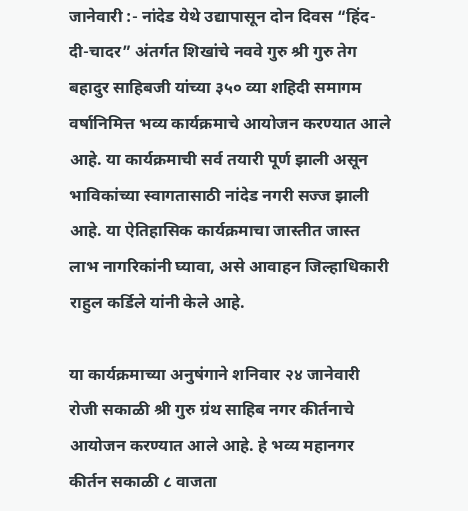जानेवारी :- नांदेड येथे उद्यापासून दोन दिवस “हिंद-दी-चादर” अंतर्गत शिखांचे नववे गुरु श्री गुरु तेग बहादुर साहिबजी यांच्या ३५० व्या शहिदी समागम वर्षानिमित्त भव्य कार्यक्रमाचे आयोजन करण्यात आले आहे. या कार्यक्रमाची सर्व तयारी पूर्ण झाली असून भाविकांच्या स्वागतासाठी नांदेड नगरी सज्ज झाली आहे. या ऐतिहासिक कार्यक्रमाचा जास्तीत जास्त लाभ नागरिकांनी घ्यावा, असे आवाहन जिल्हाधिकारी राहुल कर्डिले यांनी केले आहे.

या कार्यक्रमाच्या अनुषंगाने शनिवार २४ जानेवारी रोजी सकाळी श्री गुरु ग्रंथ साहिब नगर कीर्तनाचे आयोजन करण्यात आले आहे. हे भव्य महानगर कीर्तन सकाळी ८ वाजता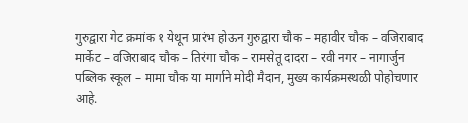गुरुद्वारा गेट क्रमांक १ येथून प्रारंभ होऊन गुरुद्वारा चौक – महावीर चौक – वजिराबाद मार्केट – वजिराबाद चौक – तिरंगा चौक – रामसेतू दादरा – रवी नगर – नागार्जुन पब्लिक स्कूल – मामा चौक या मार्गाने मोदी मैदान, मुख्य कार्यक्रमस्थळी पोहोचणार आहे.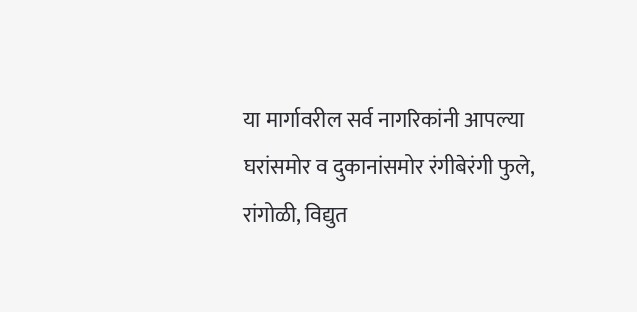या मार्गावरील सर्व नागरिकांनी आपल्या घरांसमोर व दुकानांसमोर रंगीबेरंगी फुले, रांगोळी, विद्युत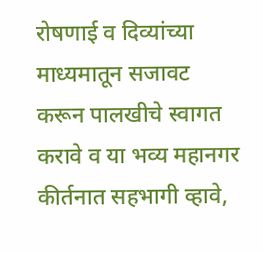रोषणाई व दिव्यांच्या माध्यमातून सजावट करून पालखीचे स्वागत करावे व या भव्य महानगर कीर्तनात सहभागी व्हावे,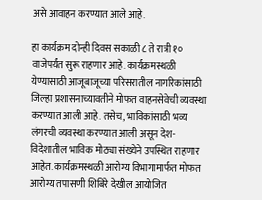असे आवाहन करण्यात आले आहे.

हा कार्यक्रम दोन्ही दिवस सकाळी ८ ते रात्री १० वाजेपर्यंत सुरू राहणार आहे. कार्यक्रमस्थळी येण्यासाठी आजूबाजूच्या परिसरातील नागरिकांसाठी जिल्हा प्रशासनाच्यावतीने मोफत वाहनसेवेची व्यवस्था करण्यात आली आहे. तसेच, भाविकांसाठी भव्य लंगरची व्यवस्था करण्यात आली असून देश-विदेशातील भाविक मोठ्या संख्येने उपस्थित राहणार आहेत. कार्यक्रमस्थळी आरोग्य विभागामार्फत मोफत आरोग्य तपासणी शिबिरे देखील आयोजित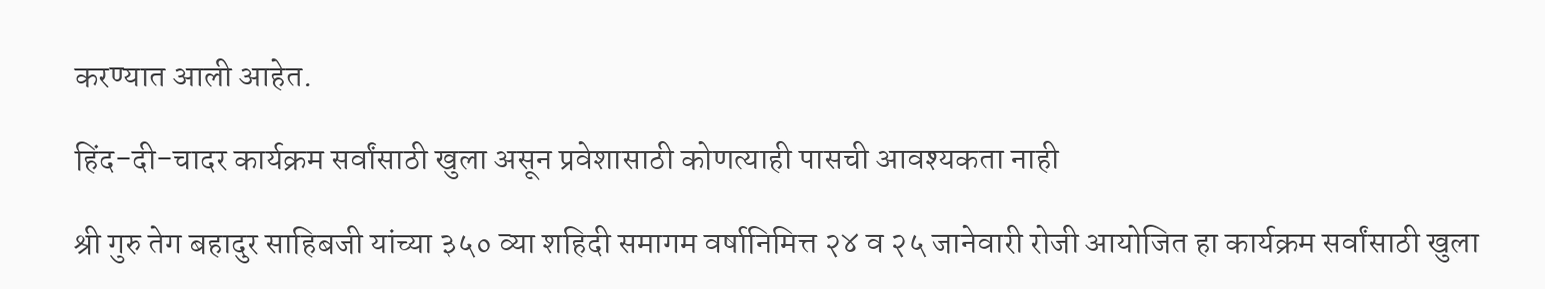करण्यात आली आहेत.

हिंद-दी-चादर कार्यक्रम सर्वांसाठी खुला असून प्रवेशासाठी कोणत्याही पासची आवश्यकता नाही

श्री गुरु तेग बहादुर साहिबजी यांच्या ३५० व्या शहिदी समागम वर्षानिमित्त २४ व २५ जानेवारी रोजी आयोजित हा कार्यक्रम सर्वांसाठी खुला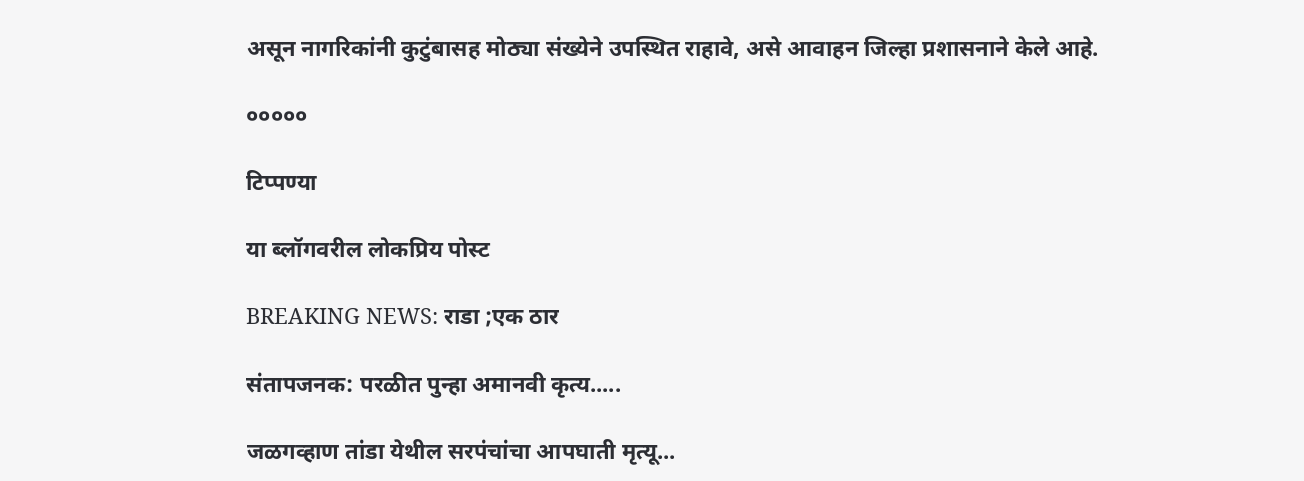असून नागरिकांनी कुटुंबासह मोठ्या संख्येने उपस्थित राहावे, असे आवाहन जिल्हा प्रशासनाने केले आहे.

०००००

टिप्पण्या

या ब्लॉगवरील लोकप्रिय पोस्ट

BREAKING NEWS: राडा ;एक ठार

संतापजनक: परळीत पुन्हा अमानवी कृत्य.....

जळगव्हाण तांडा येथील सरपंचांचा आपघाती मृत्यू...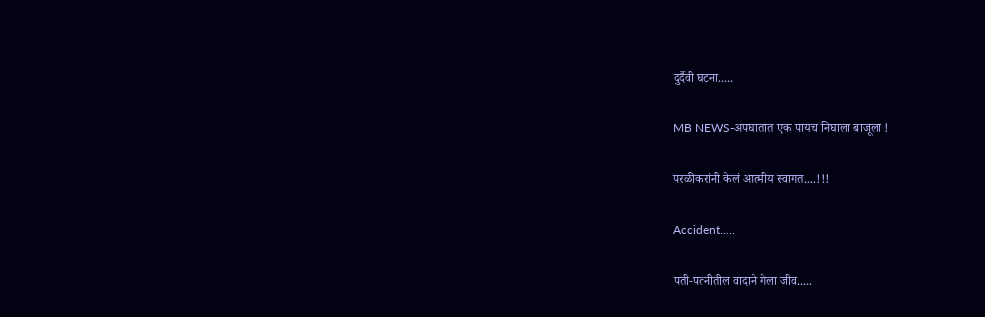दुर्दैवी घटना.....

MB NEWS-अपघातात एक पायच निघाला बाजूला !

परळीकरांनी केलं आत्मीय स्वागत....!!!

Accident.....

पती-पत्नीतील वादाने गेला जीव.....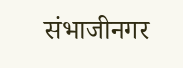संभाजीनगर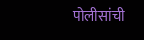पोलीसांची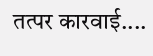तत्पर कारवाई....